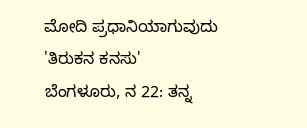ಮೋದಿ ಪ್ರಧಾನಿಯಾಗುವುದು 'ತಿರುಕನ ಕನಸು'
ಬೆಂಗಳೂರು, ನ 22: ತನ್ನ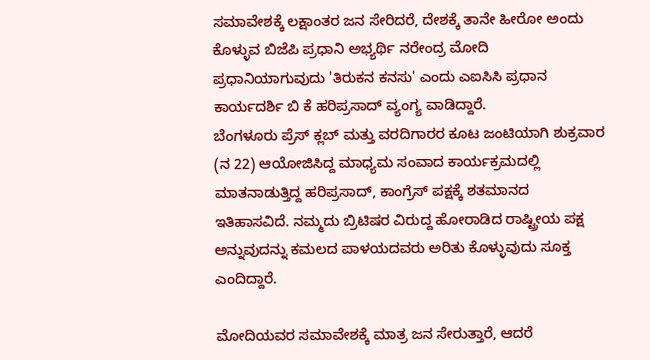ಸಮಾವೇಶಕ್ಕೆ ಲಕ್ಷಾಂತರ ಜನ ಸೇರಿದರೆ, ದೇಶಕ್ಕೆ ತಾನೇ ಹೀರೋ ಅಂದು ಕೊಳ್ಳುವ ಬಿಜೆಪಿ ಪ್ರಧಾನಿ ಅಭ್ಯರ್ಥಿ ನರೇಂದ್ರ ಮೋದಿ ಪ್ರಧಾನಿಯಾಗುವುದು 'ತಿರುಕನ ಕನಸು' ಎಂದು ಎಐಸಿಸಿ ಪ್ರಧಾನ ಕಾರ್ಯದರ್ಶಿ ಬಿ ಕೆ ಹರಿಪ್ರಸಾದ್ ವ್ಯಂಗ್ಯ ವಾಡಿದ್ದಾರೆ.
ಬೆಂಗಳೂರು ಪ್ರೆಸ್ ಕ್ಲಬ್ ಮತ್ತು ವರದಿಗಾರರ ಕೂಟ ಜಂಟಿಯಾಗಿ ಶುಕ್ರವಾರ (ನ 22) ಆಯೋಜಿಸಿದ್ದ ಮಾಧ್ಯಮ ಸಂವಾದ ಕಾರ್ಯಕ್ರಮದಲ್ಲಿ ಮಾತನಾಡುತ್ತಿದ್ದ ಹರಿಪ್ರಸಾದ್, ಕಾಂಗ್ರೆಸ್ ಪಕ್ಷಕ್ಕೆ ಶತಮಾನದ ಇತಿಹಾಸವಿದೆ. ನಮ್ಮದು ಬ್ರಿಟಿಷರ ವಿರುದ್ದ ಹೋರಾಡಿದ ರಾಷ್ಟ್ರೀಯ ಪಕ್ಷ ಅನ್ನುವುದನ್ನು ಕಮಲದ ಪಾಳಯದವರು ಅರಿತು ಕೊಳ್ಳುವುದು ಸೂಕ್ತ ಎಂದಿದ್ದಾರೆ.

ಮೋದಿಯವರ ಸಮಾವೇಶಕ್ಕೆ ಮಾತ್ರ ಜನ ಸೇರುತ್ತಾರೆ, ಆದರೆ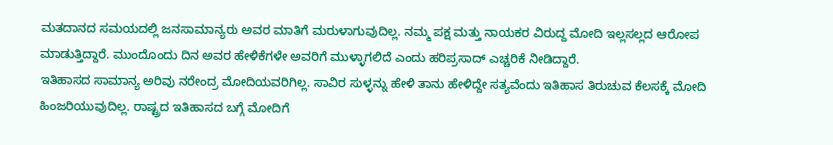ಮತದಾನದ ಸಮಯದಲ್ಲಿ ಜನಸಾಮಾನ್ಯರು ಅವರ ಮಾತಿಗೆ ಮರುಳಾಗುವುದಿಲ್ಲ. ನಮ್ಮ ಪಕ್ಷ ಮತ್ತು ನಾಯಕರ ವಿರುದ್ದ ಮೋದಿ ಇಲ್ಲಸಲ್ಲದ ಆರೋಪ ಮಾಡುತ್ತಿದ್ದಾರೆ. ಮುಂದೊಂದು ದಿನ ಅವರ ಹೇಳಿಕೆಗಳೇ ಅವರಿಗೆ ಮುಳ್ಳಾಗಲಿದೆ ಎಂದು ಹರಿಪ್ರಸಾದ್ ಎಚ್ಚರಿಕೆ ನೀಡಿದ್ದಾರೆ.
ಇತಿಹಾಸದ ಸಾಮಾನ್ಯ ಅರಿವು ನರೇಂದ್ರ ಮೋದಿಯವರಿಗಿಲ್ಲ. ಸಾವಿರ ಸುಳ್ಳನ್ನು ಹೇಳಿ ತಾನು ಹೇಳಿದ್ದೇ ಸತ್ಯವೆಂದು ಇತಿಹಾಸ ತಿರುಚುವ ಕೆಲಸಕ್ಕೆ ಮೋದಿ ಹಿಂಜರಿಯುವುದಿಲ್ಲ. ರಾಷ್ಟ್ರದ ಇತಿಹಾಸದ ಬಗ್ಗೆ ಮೋದಿಗೆ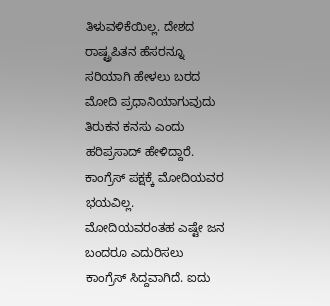ತಿಳುವಳಿಕೆಯಿಲ್ಲ. ದೇಶದ ರಾಷ್ಟ್ರಪಿತನ ಹೆಸರನ್ನೂ ಸರಿಯಾಗಿ ಹೇಳಲು ಬರದ ಮೋದಿ ಪ್ರಧಾನಿಯಾಗುವುದು ತಿರುಕನ ಕನಸು ಎಂದು ಹರಿಪ್ರಸಾದ್ ಹೇಳಿದ್ದಾರೆ.
ಕಾಂಗ್ರೆಸ್ ಪಕ್ಷಕ್ಕೆ ಮೋದಿಯವರ ಭಯವಿಲ್ಲ. ಮೋದಿಯವರಂತಹ ಎಷ್ಟೇ ಜನ ಬಂದರೂ ಎದುರಿಸಲು ಕಾಂಗ್ರೆಸ್ ಸಿದ್ದವಾಗಿದೆ. ಐದು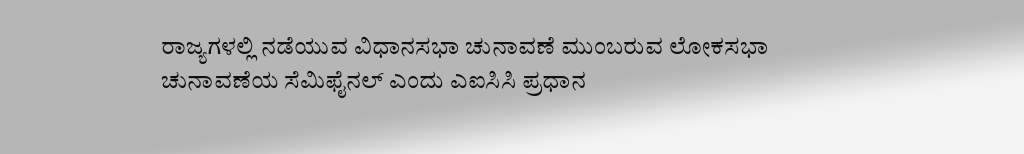ರಾಜ್ಯಗಳಲ್ಲಿ ನಡೆಯುವ ವಿಧಾನಸಭಾ ಚುನಾವಣೆ ಮುಂಬರುವ ಲೋಕಸಭಾ ಚುನಾವಣೆಯ ಸೆಮಿಫೈನಲ್ ಎಂದು ಎಐಸಿಸಿ ಪ್ರಧಾನ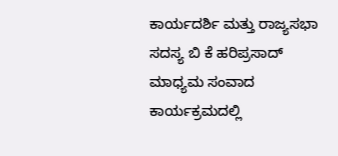ಕಾರ್ಯದರ್ಶಿ ಮತ್ತು ರಾಜ್ಯಸಭಾ ಸದಸ್ಯ ಬಿ ಕೆ ಹರಿಪ್ರಸಾದ್ ಮಾಧ್ಯಮ ಸಂವಾದ ಕಾರ್ಯಕ್ರಮದಲ್ಲಿ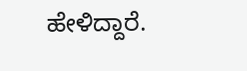ಹೇಳಿದ್ದಾರೆ.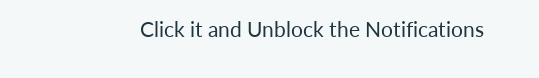Click it and Unblock the Notifications